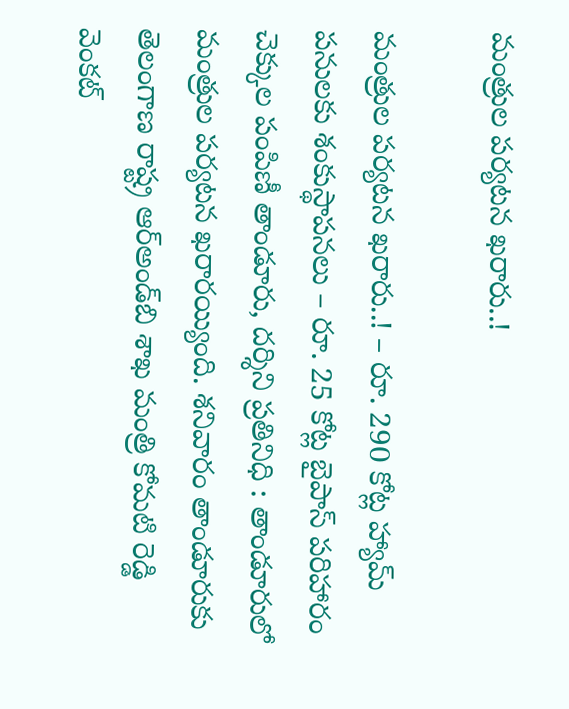మంత్రుల పర్యటన ఖరారు..!

మంత్రుల పర్యటన ఖరారు..! – రూ. 290 కోట్ల హ్యామ్ పనులకు శంకుస్థాపనలు – రూ. 25 కోట్ల బైపాస్ పరిహారం చెక్కుల పంపిణీ తాండూరు, దర్శిని ప్రతినిధి : తాండూరులో మంత్రుల పర్యటన ఖరారయ్యింది. శనివారం తాండూరుకు తెలంగాణ రాష్ట్ర ఆర్‌అండ్‌బి శాఖ మంత్రి కోమటి రెడ్డి వెంకట్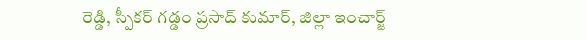రెడ్డి, స్పీకర్ గడ్డం ప్రసాద్ కుమార్, జిల్లా ఇంచార్జ్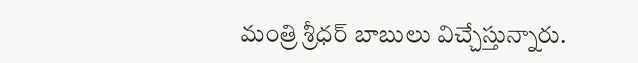మంత్రి శ్రీధర్‌ బాబులు విచ్చేస్తున్నారు.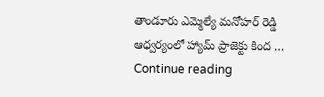తాండూరు ఎమ్మెల్యే మనోహర్ రెడ్డి ఆధ్వర్యంలో హ్యామ్‌ ప్రాజెక్టు కింద … Continue reading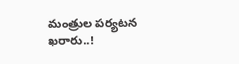మంత్రుల పర్యటన ఖరారు..!